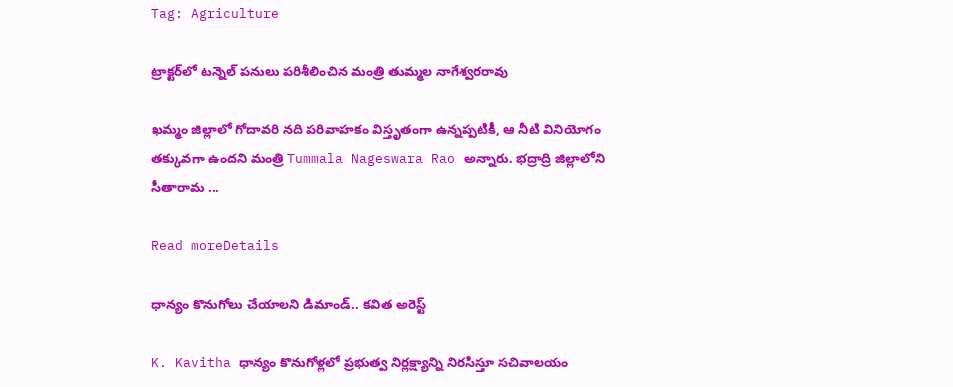Tag: Agriculture

ట్రాక్టర్‌లో టన్నెల్‌ పనులు పరిశీలించిన మంత్రి తుమ్మల నాగేశ్వరరావు

ఖమ్మం జిల్లాలో గోదావరి నది పరివాహకం విస్తృతంగా ఉన్నప్పటికీ, ఆ నీటి వినియోగం తక్కువగా ఉందని మంత్రి Tummala Nageswara Rao అన్నారు. భద్రాద్రి జిల్లాలోని సీతారామ ...

Read moreDetails

ధాన్యం కొనుగోలు చేయాలని డిమాండ్.. కవిత అరెస్ట్

K. Kavitha ధాన్యం కొనుగోళ్లలో ప్రభుత్వ నిర్లక్ష్యాన్ని నిరసిస్తూ సచివాలయం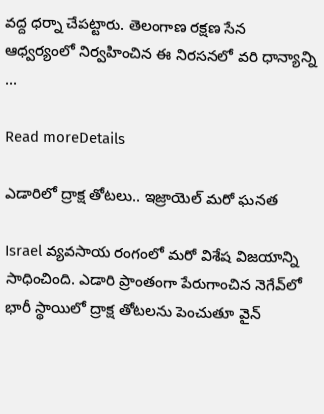వద్ద ధర్నా చేపట్టారు. తెలంగాణ రక్షణ సేన ఆధ్వర్యంలో నిర్వహించిన ఈ నిరసనలో వరి ధాన్యాన్ని ...

Read moreDetails

ఎడారిలో ద్రాక్ష తోటలు.. ఇజ్రాయెల్ మరో ఘనత

Israel వ్యవసాయ రంగంలో మరో విశేష విజయాన్ని సాధించింది. ఎడారి ప్రాంతంగా పేరుగాంచిన నెగేవ్‌లో భారీ స్థాయిలో ద్రాక్ష తోటలను పెంచుతూ వైన్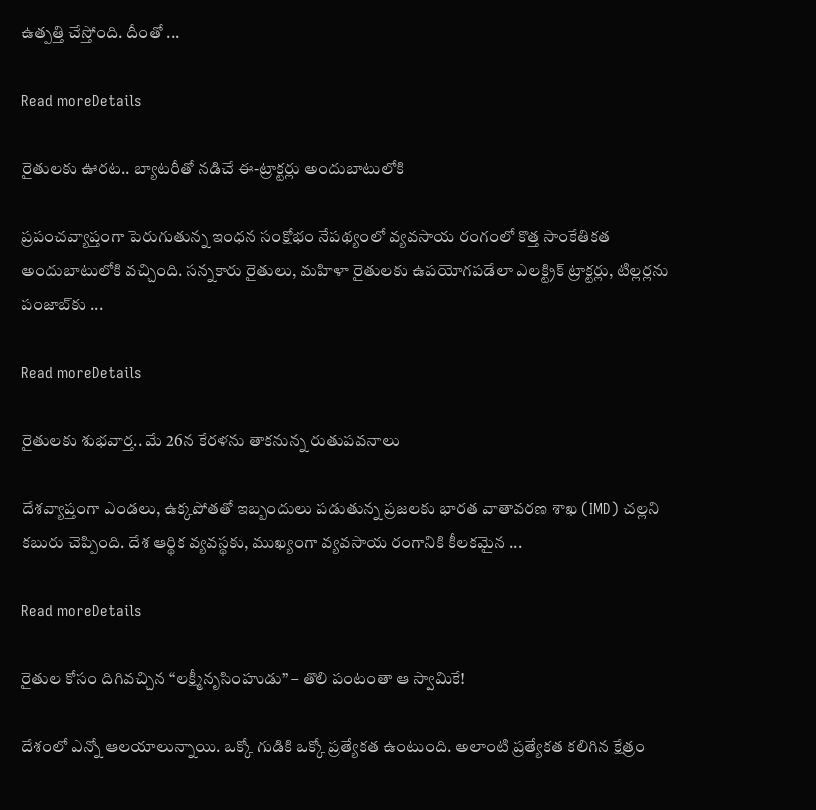ఉత్పత్తి చేస్తోంది. దీంతో ...

Read moreDetails

రైతులకు ఊరట.. బ్యాటరీతో నడిచే ఈ-ట్రాక్టర్లు అందుబాటులోకి

ప్రపంచవ్యాప్తంగా పెరుగుతున్న ఇంధన సంక్షోభం నేపథ్యంలో వ్యవసాయ రంగంలో కొత్త సాంకేతికత అందుబాటులోకి వచ్చింది. సన్నకారు రైతులు, మహిళా రైతులకు ఉపయోగపడేలా ఎలక్ట్రిక్ ట్రాక్టర్లు, టిల్లర్లను పంజాబ్‌కు ...

Read moreDetails

రైతులకు శుభవార్త.. మే 26న కేరళను తాకనున్న రుతుపవనాలు

దేశవ్యాప్తంగా ఎండలు, ఉక్కపోతతో ఇబ్బందులు పడుతున్న ప్రజలకు భారత వాతావరణ శాఖ (IMD) చల్లని కబురు చెప్పింది. దేశ ఆర్థిక వ్యవస్థకు, ముఖ్యంగా వ్యవసాయ రంగానికి కీలకమైన ...

Read moreDetails

రైతుల కోసం దిగివచ్చిన “లక్ష్మీనృసింహుడు” – తొలి పంటంతా ఆ స్వామికే!

దేశంలో ఎన్నో ఆలయాలున్నాయి. ఒక్కో గుడికి ఒక్కో ప్రత్యేకత ఉంటుంది. అలాంటి ప్రత్యేకత కలిగిన క్షేత్రం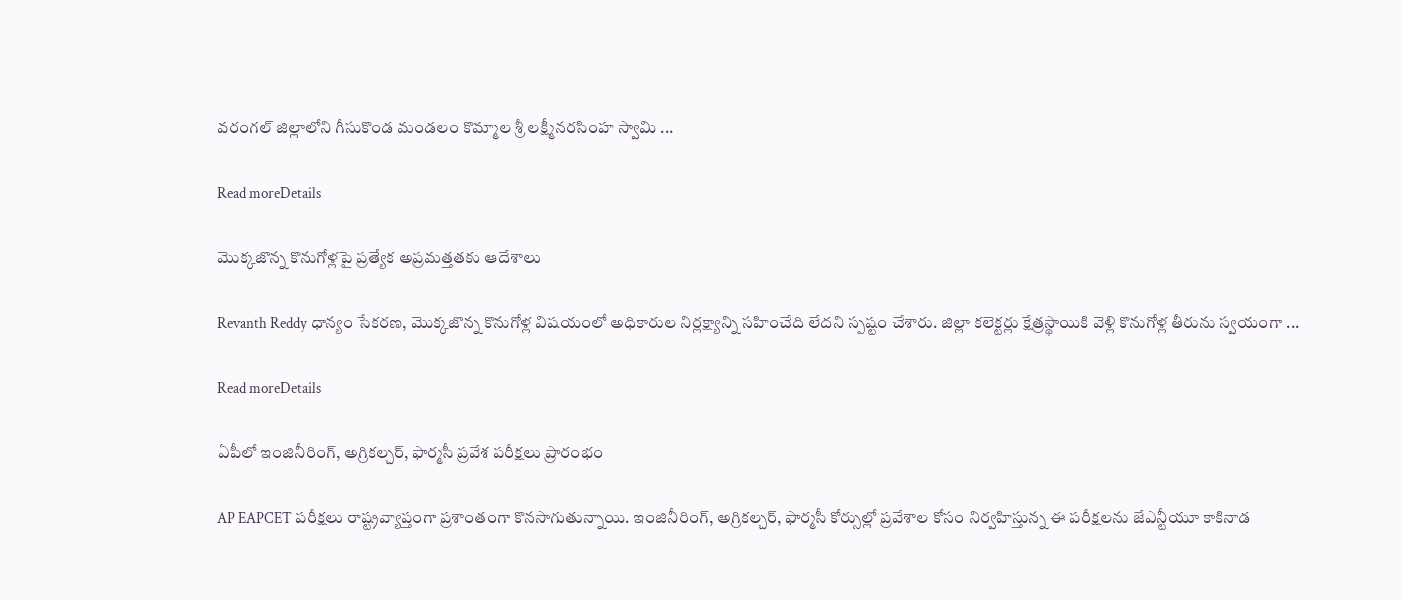వరంగల్ జిల్లాలోని గీసుకొండ మండలం కొమ్మాల శ్రీ లక్ష్మీనరసింహ స్వామి ...

Read moreDetails

మొక్కజొన్న కొనుగోళ్లపై ప్రత్యేక అప్రమత్తతకు ఆదేశాలు

Revanth Reddy ధాన్యం సేకరణ, మొక్కజొన్న కొనుగోళ్ల విషయంలో అధికారుల నిర్లక్ష్యాన్ని సహించేది లేదని స్పష్టం చేశారు. జిల్లా కలెక్టర్లు క్షేత్రస్థాయికి వెళ్లి కొనుగోళ్ల తీరును స్వయంగా ...

Read moreDetails

ఏపీలో ఇంజినీరింగ్, అగ్రికల్చర్, ఫార్మసీ ప్రవేశ పరీక్షలు ప్రారంభం

AP EAPCET పరీక్షలు రాష్ట్రవ్యాప్తంగా ప్రశాంతంగా కొనసాగుతున్నాయి. ఇంజినీరింగ్, అగ్రికల్చర్, ఫార్మసీ కోర్సుల్లో ప్రవేశాల కోసం నిర్వహిస్తున్న ఈ పరీక్షలను జేఎన్టీయూ కాకినాడ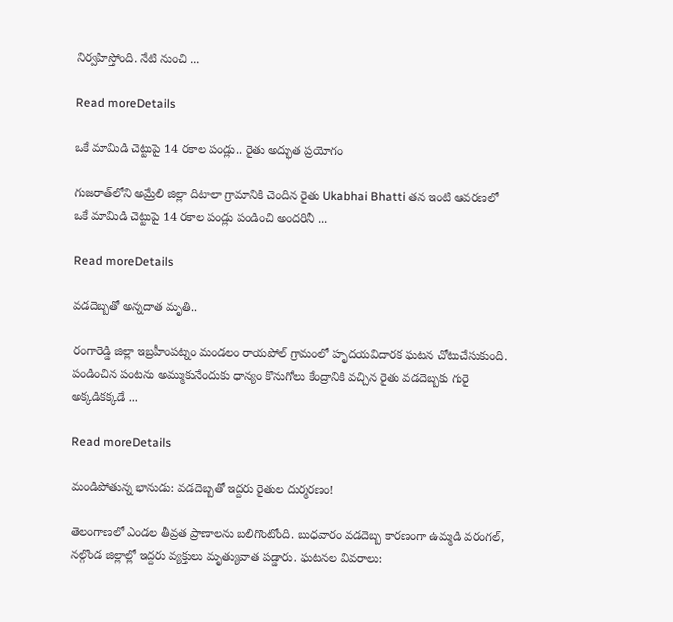నిర్వహిస్తోంది. నేటి నుంచి ...

Read moreDetails

ఒకే మామిడి చెట్టుపై 14 రకాల పండ్లు.. రైతు అద్భుత ప్రయోగం

గుజరాత్‌లోని అమ్రేలి జిల్లా దిటాలా గ్రామానికి చెందిన రైతు Ukabhai Bhatti తన ఇంటి ఆవరణలో ఒకే మామిడి చెట్టుపై 14 రకాల పండ్లు పండించి అందరినీ ...

Read moreDetails

వడదెబ్బతో అన్నదాత మృతి..

రంగారెడ్డి జిల్లా ఇబ్రహీంపట్నం మండలం రాయపోల్ గ్రామంలో హృదయవిదారక ఘటన చోటుచేసుకుంది. పండించిన పంటను అమ్ముకునేందుకు ధాన్యం కొనుగోలు కేంద్రానికి వచ్చిన రైతు వడదెబ్బకు గురై అక్కడికక్కడే ...

Read moreDetails

మండిపోతున్న భానుడు: వడదెబ్బతో ఇద్దరు రైతుల దుర్మరణం!

తెలంగాణలో ఎండల తీవ్రత ప్రాణాలను బలిగొంటోంది. బుధవారం వడదెబ్బ కారణంగా ఉమ్మడి వరంగల్, నల్గొండ జిల్లాల్లో ఇద్దరు వ్యక్తులు మృత్యువాత పడ్డారు. ఘటనల వివరాలు: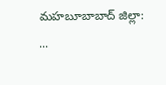మహబూబాబాద్ జిల్లా: ...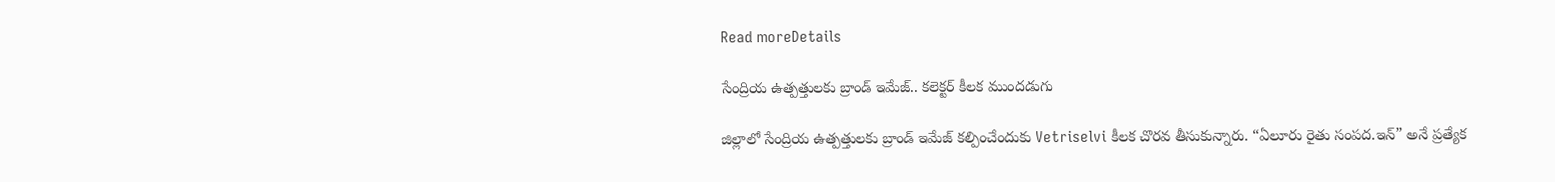Read moreDetails

సేంద్రియ ఉత్పత్తులకు బ్రాండ్ ఇమేజ్.. కలెక్టర్ కీలక ముందడుగు

జిల్లాలో సేంద్రియ ఉత్పత్తులకు బ్రాండ్ ఇమేజ్ కల్పించేందుకు Vetriselvi కీలక చొరవ తీసుకున్నారు. “ఏలూరు రైతు సంపద.ఇన్” అనే ప్రత్యేక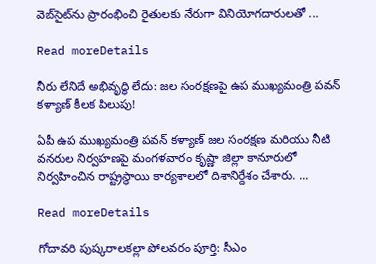వెబ్‌సైట్‌ను ప్రారంభించి రైతులకు నేరుగా వినియోగదారులతో ...

Read moreDetails

నీరు లేనిదే అభివృద్ధి లేదు: జల సంరక్షణపై ఉప ముఖ్యమంత్రి పవన్ కళ్యాణ్ కీలక పిలుపు!

ఏపీ ఉప ముఖ్యమంత్రి పవన్ కళ్యాణ్ జల సంరక్షణ మరియు నీటి వనరుల నిర్వహణపై మంగళవారం కృష్ణా జిల్లా కానూరులో నిర్వహించిన రాష్ట్రస్థాయి కార్యశాలలో దిశానిర్దేశం చేశారు. ...

Read moreDetails

గోదావరి పుష్కరాలకల్లా పోలవరం పూర్తి: సీఎం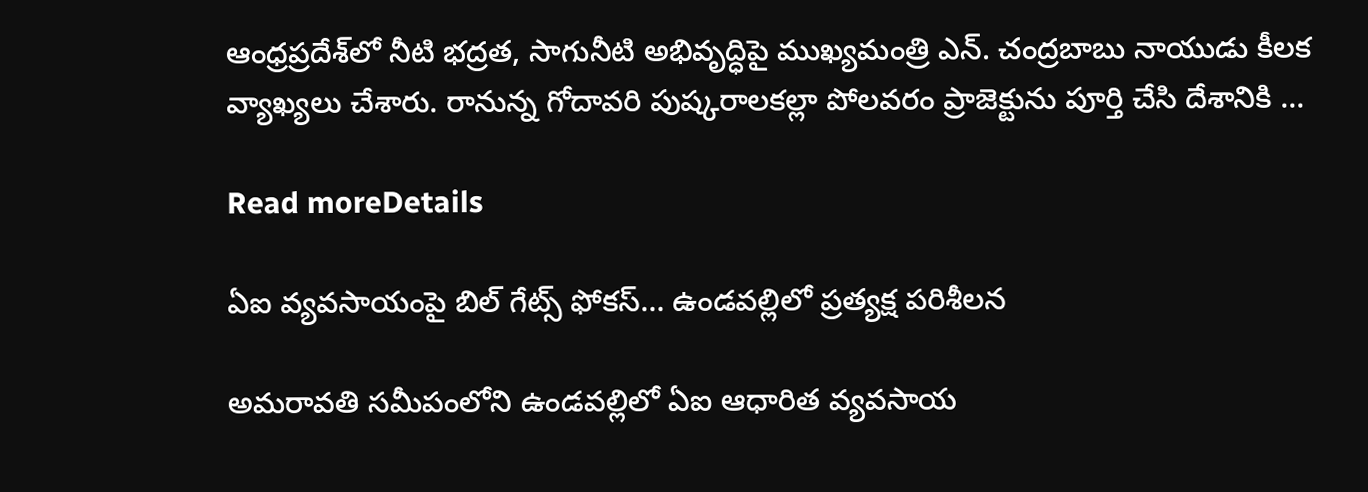ఆంధ్రప్రదేశ్‌లో నీటి భద్రత, సాగునీటి అభివృద్ధిపై ముఖ్యమంత్రి ఎన్. చంద్రబాబు నాయుడు కీలక వ్యాఖ్యలు చేశారు. రానున్న గోదావరి పుష్కరాలకల్లా పోలవరం ప్రాజెక్టును పూర్తి చేసి దేశానికి ...

Read moreDetails

ఏఐ వ్యవసాయంపై బిల్ గేట్స్ ఫోకస్… ఉండవల్లిలో ప్రత్యక్ష పరిశీలన

అమరావతి సమీపంలోని ఉండవల్లిలో ఏఐ ఆధారిత వ్యవసాయ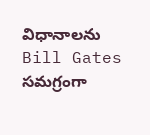విధానాలను Bill Gates సమగ్రంగా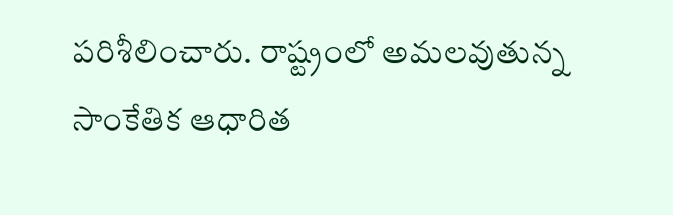పరిశీలించారు. రాష్ట్రంలో అమలవుతున్న సాంకేతిక ఆధారిత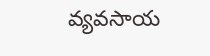వ్యవసాయ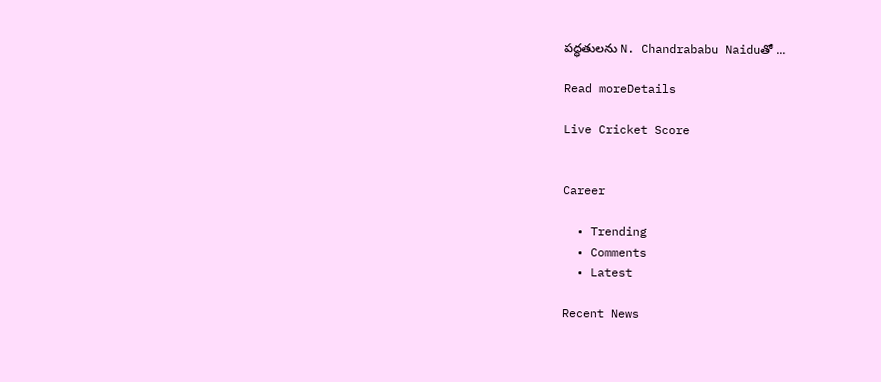పద్ధతులను N. Chandrababu Naiduతో ...

Read moreDetails

Live Cricket Score


Career

  • Trending
  • Comments
  • Latest

Recent News